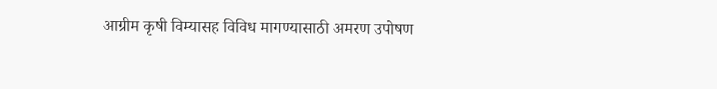आग्रीम कृषी विम्यासह विविध मागण्यासाठी अमरण उपोषण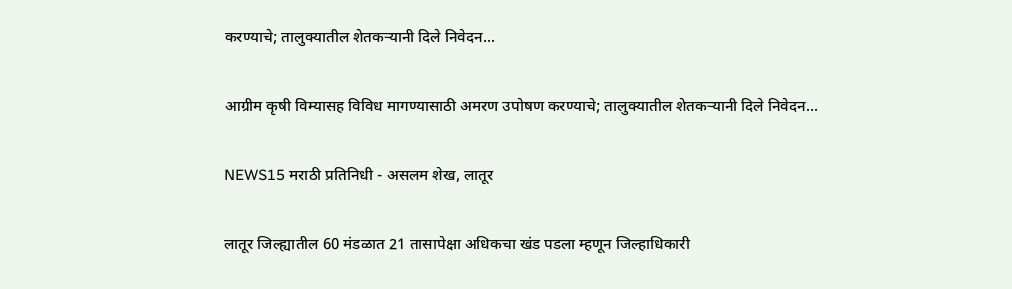करण्याचे; तालुक्यातील शेतकऱ्यानी दिले निवेदन...

आग्रीम कृषी विम्यासह विविध मागण्यासाठी अमरण उपोषण करण्याचे; तालुक्यातील शेतकऱ्यानी दिले निवेदन...

NEWS15 मराठी प्रतिनिधी - असलम शेख, लातूर

लातूर जिल्ह्यातील 60 मंडळात 21 तासापेक्षा अधिकचा खंड पडला म्हणून जिल्हाधिकारी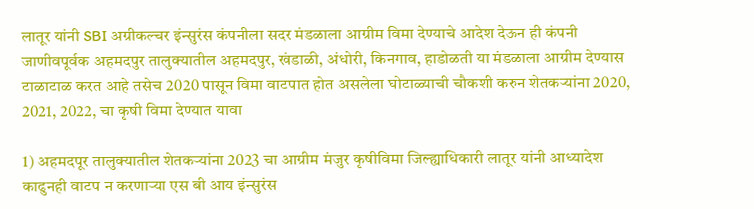लातूर यांनी SBI अग्रीकल्चर इंन्सुरंस कंपनीला सदर मंडळाला आग्रीम विमा देण्याचे आदेश देऊन ही कंपनी जाणीवपूर्वक अहमदपुर तालुक्यातील अहमदपुर, खंडाळी, अंधोरी, किनगाव, हाडोळती या मंडळाला आग्रीम देण्यास टाळाटाळ करत आहे तसेच 2020 पासून विमा वाटपात होत असलेला घोटाळ्याची चौकशी करुन शेतकऱ्यांना 2020, 2021, 2022, चा कृषी विमा देण्यात यावा

1) अहमदपूर तालुक्यातील शेतकऱ्यांना 2023 चा आग्रीम मंजुर कृषीविमा जिल्ह्याधिकारी लातूर यांनी आध्यादेश काढुनही वाटप न करणाऱ्या एस बी आय इंन्सुरंस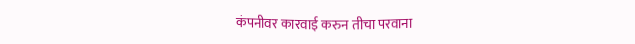कंपनीवर कारवाई करुन तीचा परवाना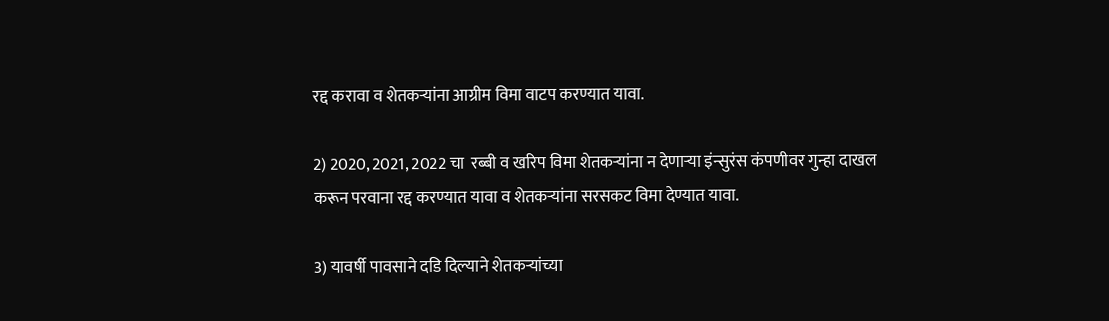रद्द करावा व शेतकऱ्यांना आग्रीम विमा वाटप करण्यात यावा.

2) 2020, 2021, 2022 चा  रब्बी व खरिप विमा शेतकऱ्यांना न देणाऱ्या इंन्सुरंस कंपणीवर गुन्हा दाखल करून परवाना रद्द करण्यात यावा व शेतकऱ्यांना सरसकट विमा देण्यात यावा.

3) यावर्षी पावसाने दडि दिल्याने शेतकऱ्यांच्या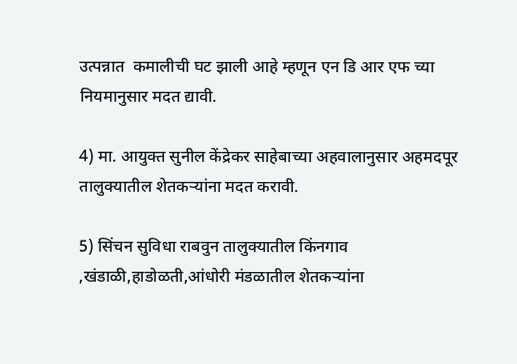उत्पन्नात  कमालीची घट झाली आहे म्हणून एन डि आर एफ च्या नियमानुसार मदत द्यावी.

4) मा. आयुक्त सुनील केंद्रेकर साहेबाच्या अहवालानुसार अहमदपूर तालुक्यातील शेतकऱ्यांना मदत करावी.

5) सिंचन सुविधा राबवुन तालुक्यातील किंनगाव ,खंडाळी,हाडोळती,आंधोरी मंडळातील शेतकऱ्यांना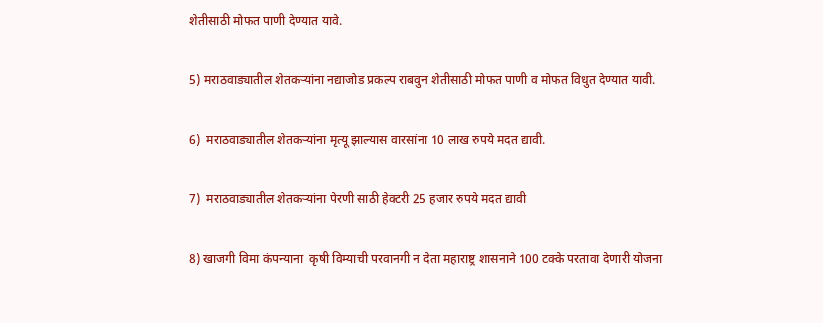शेतीसाठी मोफत पाणी देण्यात यावे.

5) मराठवाड्यातील शेतकऱ्यांना नद्याजोड प्रकल्प राबवुन शेतीसाठी मोफत पाणी व मोफत विधुत देण्यात यावी.

6)  मराठवाड्यातील शेतकऱ्यांना मृत्यू झाल्यास वारसांना 10 लाख रुपये मदत द्यावी.

7)  मराठवाड्यातील शेतकऱ्यांना पेरणी साठी हेक्टरी 25 हजार रुपये मदत द्यावी

8) खाजगी विमा कंपन्याना  कृषी विम्याची परवानगी न देता महाराष्ट्र शासनाने 100 टक्के परतावा देणारी योजना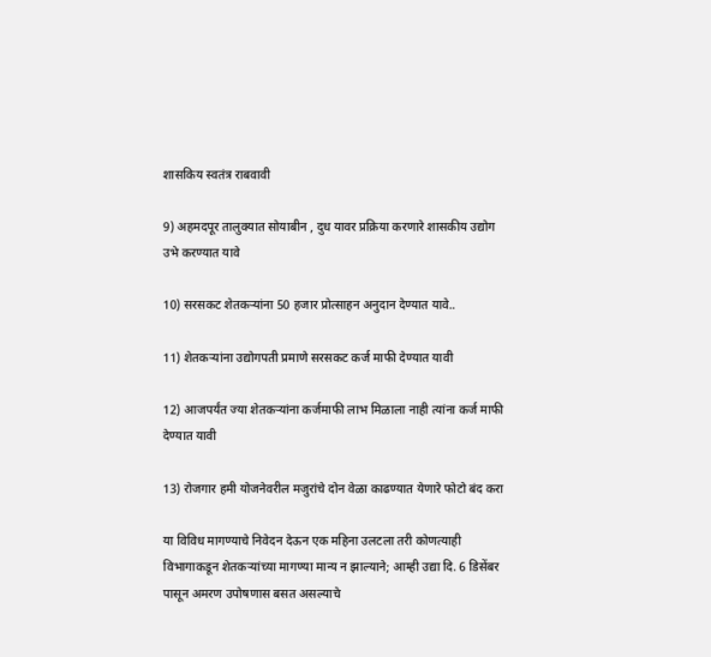शासकिय स्वतंत्र राबवावी

9) अहमदपूर तालुक्यात सोयाबीन , दुध यावर प्रक्रिया करणारे शासकीय उद्योग उभे करण्यात यावे

10) सरसकट शेतकऱ्यांना 50 हजार प्रोत्साहन अनुदान देण्यात यावे..

11) शेतकऱ्यांना उद्योगपती प्रमाणे सरसकट कर्ज माफी देण्यात यावी

12) आजपर्यंत ज्या शेतकऱ्यांना कर्जमाफी लाभ मिळाला नाही त्यांना कर्ज माफी देण्यात यावी

13) रोजगार हमी योजनेवरील मजुरांचे दोन वेळा काढण्यात येणारे फोटो बंद करा

या विविध मागण्याचे निवेदन देऊन एक महिना उलटला तरी कोणत्याही विभागाकडून शेतकऱ्यांच्या मागण्या मान्य न झाल्याने; आम्ही उद्या दि. 6 डिसेंबर पासून अमरण उपोषणास बसत असल्याचे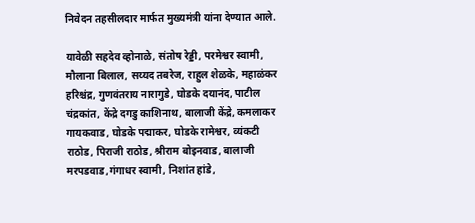निवेदन तहसीलदार मार्फत मुख्यमंत्री यांना देण्यात आले.

यावेळी सहदेव व्होनाळे, संतोष रेड्डी, परमेश्वर स्वामी, मौलाना बिलाल, सय्यद तबरेज, राहुल शेळके, महाळंकर हरिश्चंद्र, गुणवंतराय नारागुडे, घोडके दयानंद, पाटील चंद्रकांत, केंद्रे दगडु काशिनाथ, बालाजी केंद्रे, कमलाकर गायकवाड, घोडके पद्माकर, घोडके रामेश्वर, व्यंकटी राठोड, पिराजी राठोड, श्रीराम बोइनवाड, बालाजी मरपडवाड,गंगाधर स्वामी, निशांत हांडे,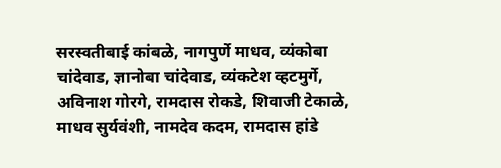सरस्वतीबाई कांबळे, नागपुर्णे माधव, व्यंकोबा चांदेवाड, ज्ञानोबा चांदेवाड, व्यंकटेश व्हटमुर्गे, अविनाश गोरगे, रामदास रोकडे, शिवाजी टेकाळे, माधव सुर्यवंशी, नामदेव कदम, रामदास हांडे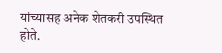यांच्यासह अनेक शेतकरी उपस्थित होते.